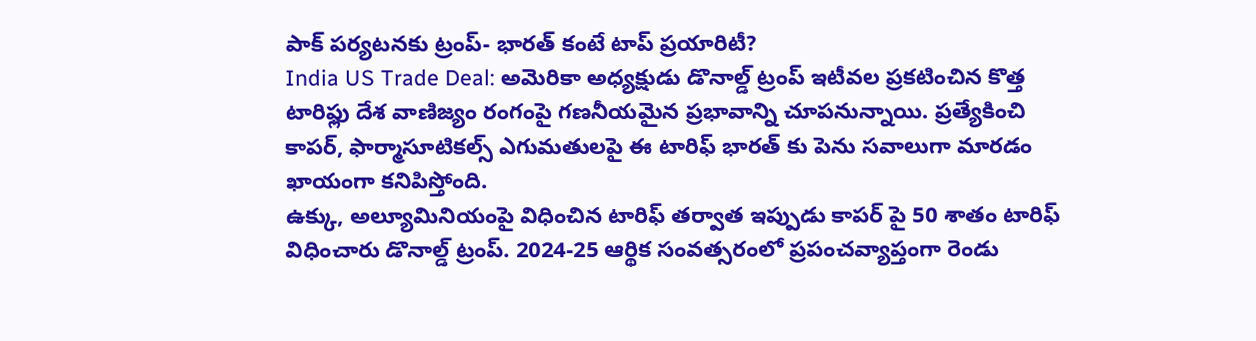పాక్ పర్యటనకు ట్రంప్- భారత్ కంటే టాప్ ప్రయారిటీ?
India US Trade Deal: అమెరికా అధ్యక్షుడు డొనాల్డ్ ట్రంప్ ఇటీవల ప్రకటించిన కొత్త టారిఫ్లు దేశ వాణిజ్యం రంగంపై గణనీయమైన ప్రభావాన్ని చూపనున్నాయి. ప్రత్యేకించి కాపర్, ఫార్మాసూటికల్స్ ఎగుమతులపై ఈ టారిఫ్ భారత్ కు పెను సవాలుగా మారడం ఖాయంగా కనిపిస్తోంది.
ఉక్కు, అల్యూమినియంపై విధించిన టారిఫ్ తర్వాత ఇప్పుడు కాపర్ పై 50 శాతం టారిఫ్ విధించారు డొనాల్డ్ ట్రంప్. 2024-25 ఆర్థిక సంవత్సరంలో ప్రపంచవ్యాప్తంగా రెండు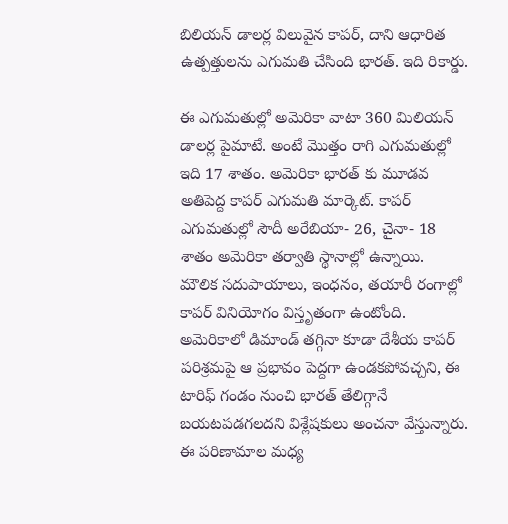బిలియన్ డాలర్ల విలువైన కాపర్, దాని ఆధారిత ఉత్పత్తులను ఎగుమతి చేసింది భారత్. ఇది రికార్డు.

ఈ ఎగుమతుల్లో అమెరికా వాటా 360 మిలియన్ డాలర్ల పైమాటే. అంటే మొత్తం రాగి ఎగుమతుల్లో ఇది 17 శాతం. అమెరికా భారత్ కు మూడవ అతిపెద్ద కాపర్ ఎగుమతి మార్కెట్. కాపర్ ఎగుమతుల్లో సౌదీ అరేబియా- 26, చైనా- 18 శాతం అమెరికా తర్వాతి స్థానాల్లో ఉన్నాయి.
మౌలిక సదుపాయాలు, ఇంధనం, తయారీ రంగాల్లో కాపర్ వినియోగం విస్తృతంగా ఉంటోంది. అమెరికాలో డిమాండ్ తగ్గినా కూడా దేశీయ కాపర్ పరిశ్రమపై ఆ ప్రభావం పెద్దగా ఉండకపోవచ్చని, ఈ టారిఫ్ గండం నుంచి భారత్ తేలిగ్గానే బయటపడగలదని విశ్లేషకులు అంచనా వేస్తున్నారు.
ఈ పరిణామాల మధ్య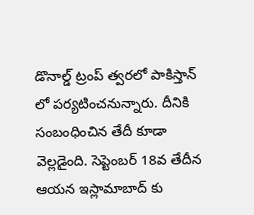డొనాల్డ్ ట్రంప్ త్వరలో పాకిస్తాన్ లో పర్యటించనున్నారు. దీనికి సంబంధించిన తేదీ కూడా వెల్లడైంది. సెప్టెంబర్ 18వ తేదీన ఆయన ఇస్లామాబాద్ కు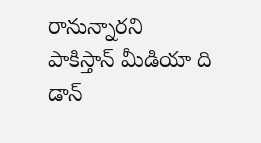రానున్నారని పాకిస్తాన్ మీడియా ది డాన్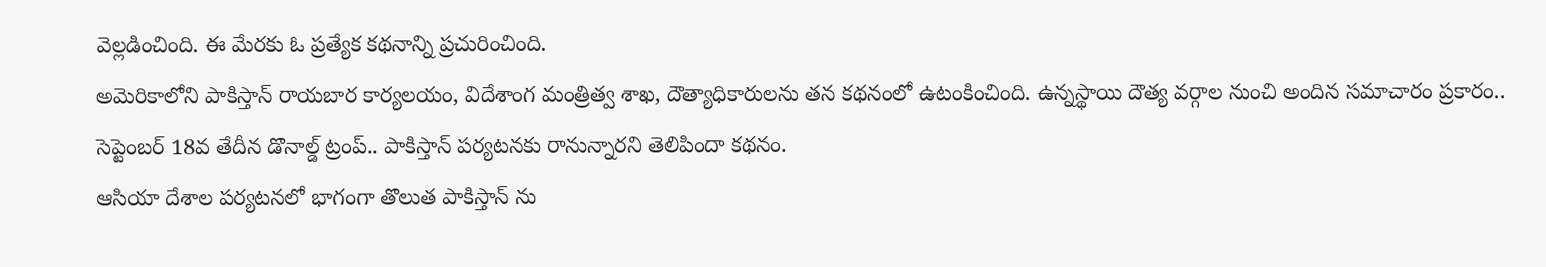వెల్లడించింది. ఈ మేరకు ఓ ప్రత్యేక కథనాన్ని ప్రచురించింది.
అమెరికాలోని పాకిస్తాన్ రాయబార కార్యలయం, విదేశాంగ మంత్రిత్వ శాఖ, దౌత్యాధికారులను తన కథనంలో ఉటంకించింది. ఉన్నస్థాయి దౌత్య వర్గాల నుంచి అందిన సమాచారం ప్రకారం.. సెప్టెంబర్ 18వ తేదీన డొనాల్డ్ ట్రంప్.. పాకిస్తాన్ పర్యటనకు రానున్నారని తెలిపిందా కథనం.
ఆసియా దేశాల పర్యటనలో భాగంగా తొలుత పాకిస్తాన్ ను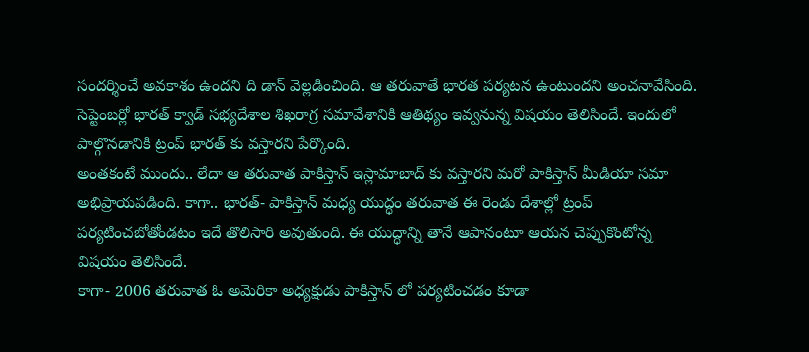సందర్శించే అవకాశం ఉందని ది డాన్ వెల్లడించింది. ఆ తరువాతే భారత పర్యటన ఉంటుందని అంచనావేసింది. సెప్టెంబర్లో భారత్ క్వాడ్ సభ్యదేశాల శిఖరాగ్ర సమావేశానికి ఆతిథ్యం ఇవ్వనున్న విషయం తెలిసిందే. ఇందులో పాల్గొనడానికి ట్రంప్ భారత్ కు వస్తారని పేర్కొంది.
అంతకంటే ముందు.. లేదా ఆ తరువాత పాకిస్తాన్ ఇస్లామాబాద్ కు వస్తారని మరో పాకిస్తాన్ మీడియా సమా అభిప్రాయపడింది. కాగా.. భారత్- పాకిస్తాన్ మధ్య యుద్ధం తరువాత ఈ రెండు దేశాల్లో ట్రంప్ పర్యటించబోతోండటం ఇదే తొలిసారి అవుతుంది. ఈ యుద్ధాన్ని తానే ఆపానంటూ ఆయన చెప్పుకొంటోన్న విషయం తెలిసిందే.
కాగా- 2006 తరువాత ఓ అమెరికా అధ్యక్షుడు పాకిస్తాన్ లో పర్యటించడం కూడా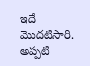ఇదే మొదటిసారి. అప్పటి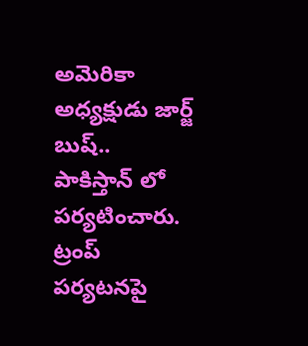అమెరికా అధ్యక్షుడు జార్జ్ బుష్.. పాకిస్తాన్ లో పర్యటించారు. ట్రంప్ పర్యటనపై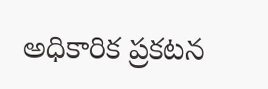అధికారిక ప్రకటన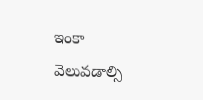ఇంకా వెలువడాల్సి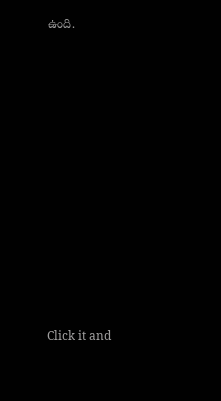ఉంది.












Click it and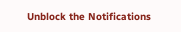Unblock the Notifications